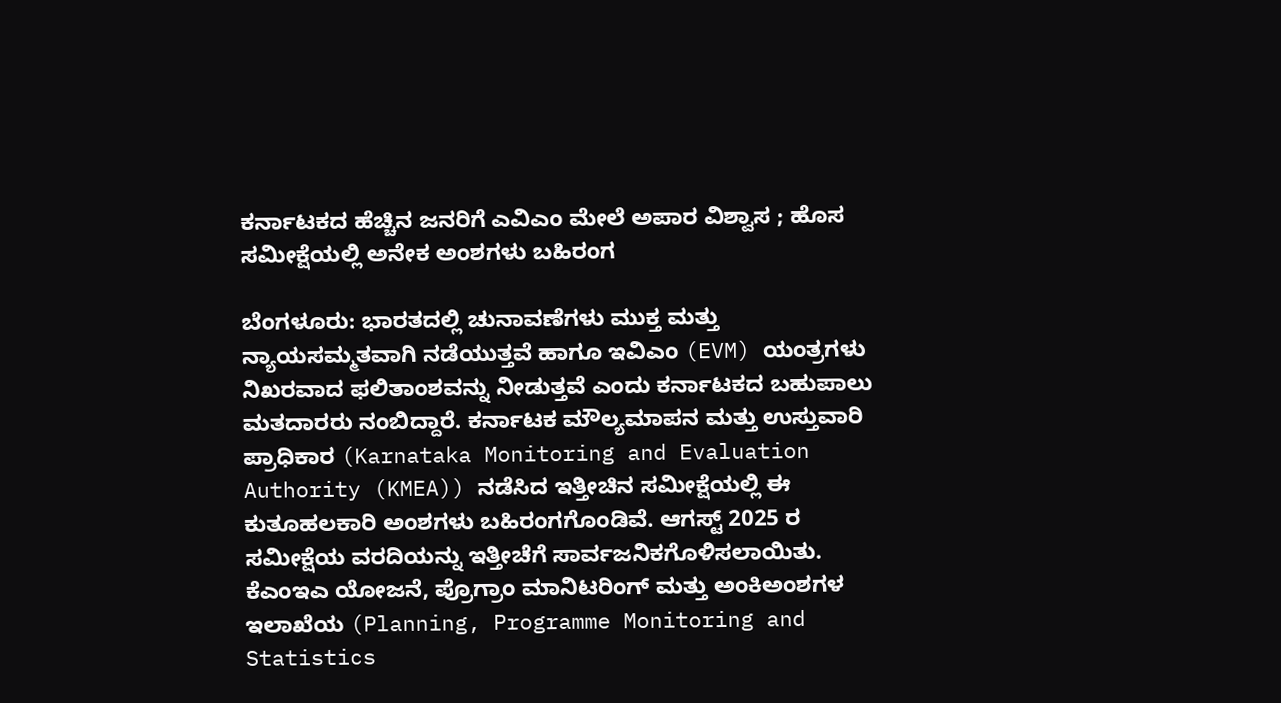ಕರ್ನಾಟಕದ ಹೆಚ್ಚಿನ ಜನರಿಗೆ ಎವಿಎಂ ಮೇಲೆ ಅಪಾರ ವಿಶ್ವಾಸ ; ಹೊಸ ಸಮೀಕ್ಷೆಯಲ್ಲಿ ಅನೇಕ ಅಂಶಗಳು ಬಹಿರಂಗ

ಬೆಂಗಳೂರು: ಭಾರತದಲ್ಲಿ ಚುನಾವಣೆಗಳು ಮುಕ್ತ ಮತ್ತು ನ್ಯಾಯಸಮ್ಮತವಾಗಿ ನಡೆಯುತ್ತವೆ ಹಾಗೂ ಇವಿಎಂ (EVM) ಯಂತ್ರಗಳು ನಿಖರವಾದ ಫಲಿತಾಂಶವನ್ನು ನೀಡುತ್ತವೆ ಎಂದು ಕರ್ನಾಟಕದ ಬಹುಪಾಲು ಮತದಾರರು ನಂಬಿದ್ದಾರೆ. ಕರ್ನಾಟಕ ಮೌಲ್ಯಮಾಪನ ಮತ್ತು ಉಸ್ತುವಾರಿ ಪ್ರಾಧಿಕಾರ (Karnataka Monitoring and Evaluation Authority (KMEA)) ನಡೆಸಿದ ಇತ್ತೀಚಿನ ಸಮೀಕ್ಷೆಯಲ್ಲಿ ಈ ಕುತೂಹಲಕಾರಿ ಅಂಶಗಳು ಬಹಿರಂಗಗೊಂಡಿವೆ. ಆಗಸ್ಟ್ 2025 ರ ಸಮೀಕ್ಷೆಯ ವರದಿಯನ್ನು ಇತ್ತೀಚೆಗೆ ಸಾರ್ವಜನಿಕಗೊಳಿಸಲಾಯಿತು.
ಕೆಎಂಇಎ ಯೋಜನೆ, ಪ್ರೊಗ್ರಾಂ ಮಾನಿಟರಿಂಗ್ ಮತ್ತು ಅಂಕಿಅಂಶಗಳ ಇಲಾಖೆಯ (Planning, Programme Monitoring and Statistics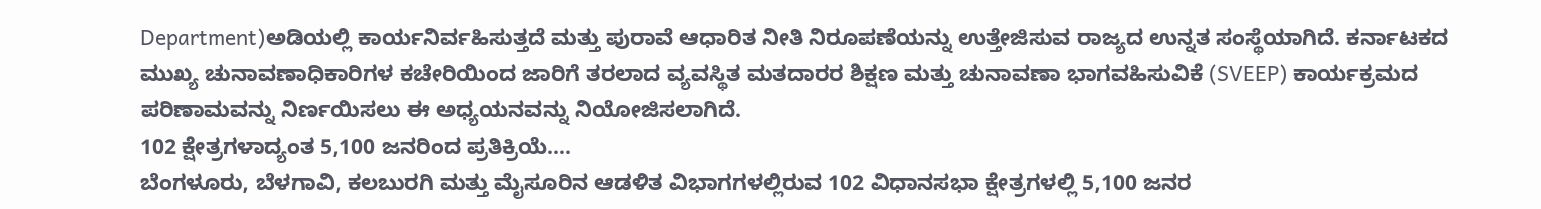Department)ಅಡಿಯಲ್ಲಿ ಕಾರ್ಯನಿರ್ವಹಿಸುತ್ತದೆ ಮತ್ತು ಪುರಾವೆ ಆಧಾರಿತ ನೀತಿ ನಿರೂಪಣೆಯನ್ನು ಉತ್ತೇಜಿಸುವ ರಾಜ್ಯದ ಉನ್ನತ ಸಂಸ್ಥೆಯಾಗಿದೆ. ಕರ್ನಾಟಕದ ಮುಖ್ಯ ಚುನಾವಣಾಧಿಕಾರಿಗಳ ಕಚೇರಿಯಿಂದ ಜಾರಿಗೆ ತರಲಾದ ವ್ಯವಸ್ಥಿತ ಮತದಾರರ ಶಿಕ್ಷಣ ಮತ್ತು ಚುನಾವಣಾ ಭಾಗವಹಿಸುವಿಕೆ (SVEEP) ಕಾರ್ಯಕ್ರಮದ ಪರಿಣಾಮವನ್ನು ನಿರ್ಣಯಿಸಲು ಈ ಅಧ್ಯಯನವನ್ನು ನಿಯೋಜಿಸಲಾಗಿದೆ.
102 ಕ್ಷೇತ್ರಗಳಾದ್ಯಂತ 5,100 ಜನರಿಂದ ಪ್ರತಿಕ್ರಿಯೆ….
ಬೆಂಗಳೂರು, ಬೆಳಗಾವಿ, ಕಲಬುರಗಿ ಮತ್ತು ಮೈಸೂರಿನ ಆಡಳಿತ ವಿಭಾಗಗಳಲ್ಲಿರುವ 102 ವಿಧಾನಸಭಾ ಕ್ಷೇತ್ರಗಳಲ್ಲಿ 5,100 ಜನರ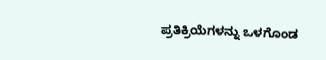ಪ್ರತಿಕ್ರಿಯೆಗಳನ್ನು ಒಳಗೊಂಡ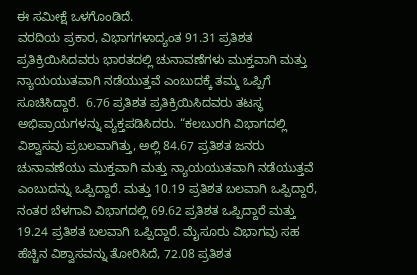ಈ ಸಮೀಕ್ಷೆ ಒಳಗೊಂಡಿದೆ.
ವರದಿಯ ಪ್ರಕಾರ, ವಿಭಾಗಗಳಾದ್ಯಂತ 91.31 ಪ್ರತಿಶತ ಪ್ರತಿಕ್ರಿಯಿಸಿದವರು ಭಾರತದಲ್ಲಿ ಚುನಾವಣೆಗಳು ಮುಕ್ತವಾಗಿ ಮತ್ತು ನ್ಯಾಯಯುತವಾಗಿ ನಡೆಯುತ್ತವೆ ಎಂಬುದಕ್ಕೆ ತಮ್ಮ ಒಪ್ಪಿಗೆ ಸೂಚಿಸಿದ್ದಾರೆ.  6.76 ಪ್ರತಿಶತ ಪ್ರತಿಕ್ರಿಯಿಸಿದವರು ತಟಸ್ಥ ಅಭಿಪ್ರಾಯಗಳನ್ನು ವ್ಯಕ್ತಪಡಿಸಿದರು. “ಕಲಬುರಗಿ ವಿಭಾಗದಲ್ಲಿ ವಿಶ್ವಾಸವು ಪ್ರಬಲವಾಗಿತ್ತು, ಅಲ್ಲಿ 84.67 ಪ್ರತಿಶತ ಜನರು ಚುನಾವಣೆಯು ಮುಕ್ತವಾಗಿ ಮತ್ತು ನ್ಯಾಯಯುತವಾಗಿ ನಡೆಯುತ್ತವೆ ಎಂಬುದನ್ನು ಒಪ್ಪಿದ್ದಾರೆ. ಮತ್ತು 10.19 ಪ್ರತಿಶತ ಬಲವಾಗಿ ಒಪ್ಪಿದ್ದಾರೆ, ನಂತರ ಬೆಳಗಾವಿ ವಿಭಾಗದಲ್ಲಿ 69.62 ಪ್ರತಿಶತ ಒಪ್ಪಿದ್ದಾರೆ ಮತ್ತು 19.24 ಪ್ರತಿಶತ ಬಲವಾಗಿ ಒಪ್ಪಿದ್ದಾರೆ. ಮೈಸೂರು ವಿಭಾಗವು ಸಹ ಹೆಚ್ಚಿನ ವಿಶ್ವಾಸವನ್ನು ತೋರಿಸಿದೆ, 72.08 ಪ್ರತಿಶತ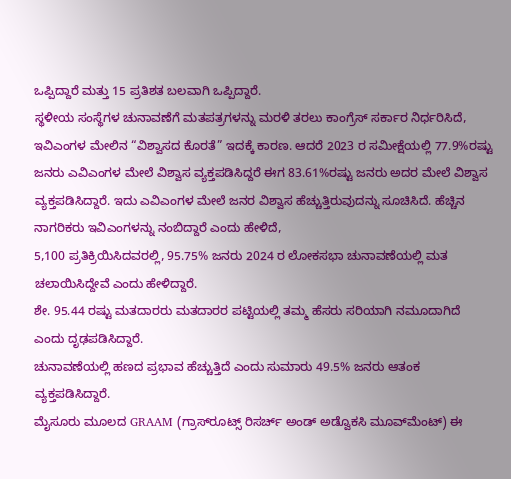ಒಪ್ಪಿದ್ದಾರೆ ಮತ್ತು 15 ಪ್ರತಿಶತ ಬಲವಾಗಿ ಒಪ್ಪಿದ್ದಾರೆ.
ಸ್ಥಳೀಯ ಸಂಸ್ಥೆಗಳ ಚುನಾವಣೆಗೆ ಮತಪತ್ರಗಳನ್ನು ಮರಳಿ ತರಲು ಕಾಂಗ್ರೆಸ್ ಸರ್ಕಾರ ನಿರ್ಧರಿಸಿದೆ, ಇವಿಎಂಗಳ ಮೇಲಿನ “ವಿಶ್ವಾಸದ ಕೊರತೆ” ಇದಕ್ಕೆ ಕಾರಣ. ಆದರೆ 2023 ರ ಸಮೀಕ್ಷೆಯಲ್ಲಿ 77.9%ರಷ್ಟು ಜನರು ಎವಿಎಂಗಳ ಮೇಲೆ ವಿಶ್ವಾಸ ವ್ಯಕ್ತಪಡಿಸಿದ್ದರೆ ಈಗ 83.61%ರಷ್ಟು ಜನರು ಅದರ ಮೇಲೆ ವಿಶ್ವಾಸ ವ್ಯಕ್ತಪಡಿಸಿದ್ದಾರೆ. ಇದು ಎವಿಎಂಗಳ ಮೇಲೆ ಜನರ ವಿಶ್ವಾಸ ಹೆಚ್ಚುತ್ತಿರುವುದನ್ನು ಸೂಚಿಸಿದೆ. ಹೆಚ್ಚಿನ ನಾಗರಿಕರು ಇವಿಎಂಗಳನ್ನು ನಂಬಿದ್ದಾರೆ ಎಂದು ಹೇಳಿದೆ,
5,100 ಪ್ರತಿಕ್ರಿಯಿಸಿದವರಲ್ಲಿ, 95.75% ಜನರು 2024 ರ ಲೋಕಸಭಾ ಚುನಾವಣೆಯಲ್ಲಿ ಮತ ಚಲಾಯಿಸಿದ್ದೇವೆ ಎಂದು ಹೇಳಿದ್ದಾರೆ.
ಶೇ. 95.44 ರಷ್ಟು ಮತದಾರರು ಮತದಾರರ ಪಟ್ಟಿಯಲ್ಲಿ ತಮ್ಮ ಹೆಸರು ಸರಿಯಾಗಿ ನಮೂದಾಗಿದೆ ಎಂದು ದೃಢಪಡಿಸಿದ್ದಾರೆ.
ಚುನಾವಣೆಯಲ್ಲಿ ಹಣದ ಪ್ರಭಾವ ಹೆಚ್ಚುತ್ತಿದೆ ಎಂದು ಸುಮಾರು 49.5% ಜನರು ಆತಂಕ ವ್ಯಕ್ತಪಡಿಸಿದ್ದಾರೆ.
ಮೈಸೂರು ಮೂಲದ GRAAM (ಗ್ರಾಸ್‌ರೂಟ್ಸ್ ರಿಸರ್ಚ್ ಅಂಡ್ ಅಡ್ವೊಕಸಿ ಮೂವ್‌ಮೆಂಟ್) ಈ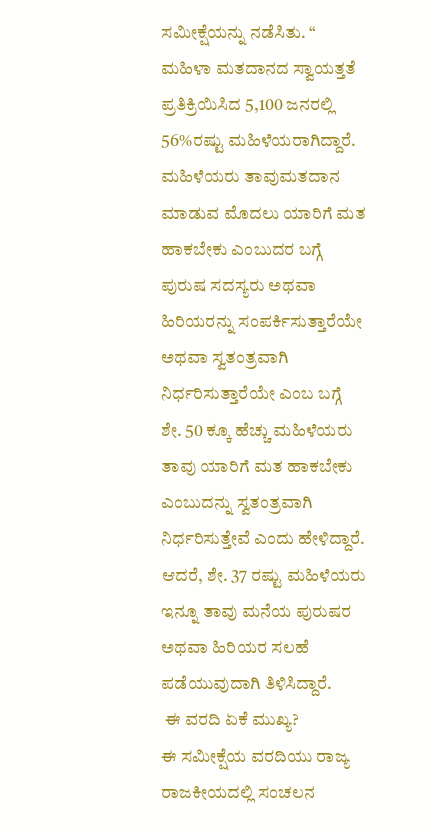ಸಮೀಕ್ಷೆಯನ್ನು ನಡೆಸಿತು. “
ಮಹಿಳಾ ಮತದಾನದ ಸ್ವಾಯತ್ತತೆ
ಪ್ರತಿಕ್ರಿಯಿಸಿದ 5,100 ಜನರಲ್ಲಿ 56%ರಷ್ಟು ಮಹಿಳೆಯರಾಗಿದ್ದಾರೆ.   ಮಹಿಳೆಯರು ತಾವುಮತದಾನ ಮಾಡುವ ಮೊದಲು ಯಾರಿಗೆ ಮತ ಹಾಕಬೇಕು ಎಂಬುದರ ಬಗ್ಗೆ ಪುರುಷ ಸದಸ್ಯರು ಅಥವಾ ಹಿರಿಯರನ್ನು ಸಂಪರ್ಕಿಸುತ್ತಾರೆಯೇ ಅಥವಾ ಸ್ವತಂತ್ರವಾಗಿ ನಿರ್ಧರಿಸುತ್ತಾರೆಯೇ ಎಂಬ ಬಗ್ಗೆ  ಶೇ. 50 ಕ್ಕೂ ಹೆಚ್ಚು ಮಹಿಳೆಯರು ತಾವು ಯಾರಿಗೆ ಮತ ಹಾಕಬೇಕು ಎಂಬುದನ್ನು ಸ್ವತಂತ್ರವಾಗಿ ನಿರ್ಧರಿಸುತ್ತೇವೆ ಎಂದು ಹೇಳಿದ್ದಾರೆ. ಆದರೆ, ಶೇ. 37 ರಷ್ಟು ಮಹಿಳೆಯರು ಇನ್ನೂ ತಾವು ಮನೆಯ ಪುರುಷರ ಅಥವಾ ಹಿರಿಯರ ಸಲಹೆ ಪಡೆಯುವುದಾಗಿ ತಿಳಿಸಿದ್ದಾರೆ.
 ಈ ವರದಿ ಏಕೆ ಮುಖ್ಯ?
ಈ ಸಮೀಕ್ಷೆಯ ವರದಿಯು ರಾಜ್ಯ ರಾಜಕೀಯದಲ್ಲಿ ಸಂಚಲನ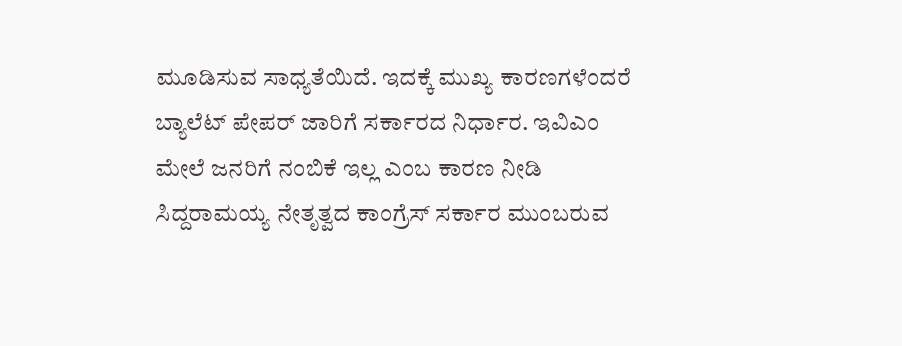ಮೂಡಿಸುವ ಸಾಧ್ಯತೆಯಿದೆ. ಇದಕ್ಕೆ ಮುಖ್ಯ ಕಾರಣಗಳೆಂದರೆ ಬ್ಯಾಲೆಟ್ ಪೇಪರ್ ಜಾರಿಗೆ ಸರ್ಕಾರದ ನಿರ್ಧಾರ. ಇವಿಎಂ ಮೇಲೆ ಜನರಿಗೆ ನಂಬಿಕೆ ಇಲ್ಲ ಎಂಬ ಕಾರಣ ನೀಡಿ ಸಿದ್ದರಾಮಯ್ಯ ನೇತೃತ್ವದ ಕಾಂಗ್ರೆಸ್ ಸರ್ಕಾರ ಮುಂಬರುವ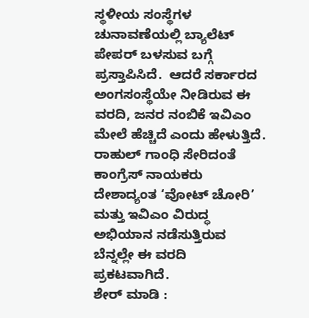ಸ್ಥಳೀಯ ಸಂಸ್ಥೆಗಳ ಚುನಾವಣೆಯಲ್ಲಿ ಬ್ಯಾಲೆಟ್ ಪೇಪರ್ ಬಳಸುವ ಬಗ್ಗೆ ಪ್ರಸ್ತಾಪಿಸಿದೆ.  ಆದರೆ ಸರ್ಕಾರದ ಅಂಗಸಂಸ್ಥೆಯೇ ನೀಡಿರುವ ಈ ವರದಿ, ಜನರ ನಂಬಿಕೆ ಇವಿಎಂ ಮೇಲೆ ಹೆಚ್ಚಿದೆ ಎಂದು ಹೇಳುತ್ತಿದೆ.
ರಾಹುಲ್ ಗಾಂಧಿ ಸೇರಿದಂತೆ ಕಾಂಗ್ರೆಸ್ ನಾಯಕರು ದೇಶಾದ್ಯಂತ ‘ವೋಟ್ ಚೋರಿ’ ಮತ್ತು ಇವಿಎಂ ವಿರುದ್ಧ ಅಭಿಯಾನ ನಡೆಸುತ್ತಿರುವ ಬೆನ್ನಲ್ಲೇ ಈ ವರದಿ ಪ್ರಕಟವಾಗಿದೆ.
ಶೇರ್ ಮಾಡಿ :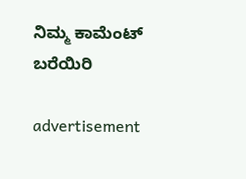ನಿಮ್ಮ ಕಾಮೆಂಟ್ ಬರೆಯಿರಿ

advertisement